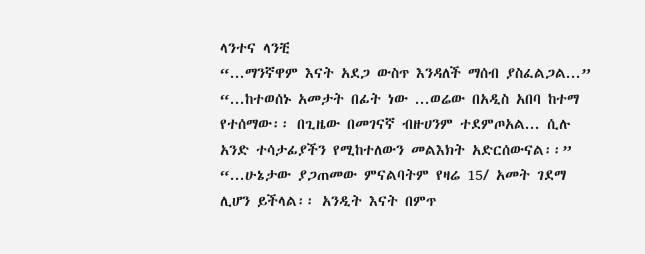ላንተና ላንቺ
“...ማንኛዋም እናት አደጋ ውስጥ እንዳለች ማሰብ ያስፈልጋል...” “...ከተወሰኑ አመታት በፊት ነው ...ወሬው በአዲስ አበባ ከተማ የተሰማው፡፡ በጊዜው በመገናኛ ብዙሀንም ተደምጦአል... ሲሉ አንድ ተሳታፊያችን የሚከተለውን መልእክት አድርሰውናል፡፡” “...ሁኔታው ያጋጠመው ምናልባትም የዛሬ 15/ አመት ገደማ ሊሆን ይችላል፡፡ አንዲት እናት በምጥ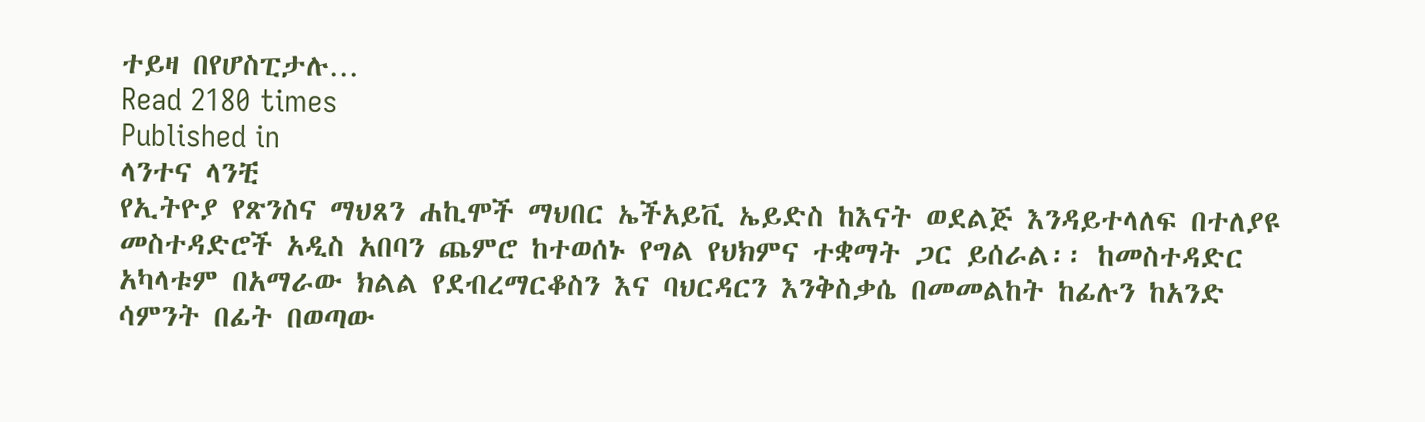ተይዛ በየሆስፒታሉ…
Read 2180 times
Published in
ላንተና ላንቺ
የኢትዮያ የጽንስና ማህጸን ሐኪሞች ማህበር ኤችአይቪ ኤይድስ ከእናት ወደልጅ እንዳይተላለፍ በተለያዩ መስተዳድሮች አዲስ አበባን ጨምሮ ከተወሰኑ የግል የህክምና ተቋማት ጋር ይሰራል፡፡ ከመስተዳድር አካላቱም በአማራው ክልል የደብረማርቆስን እና ባህርዳርን እንቅስቃሴ በመመልከት ከፊሉን ከአንድ ሳምንት በፊት በወጣው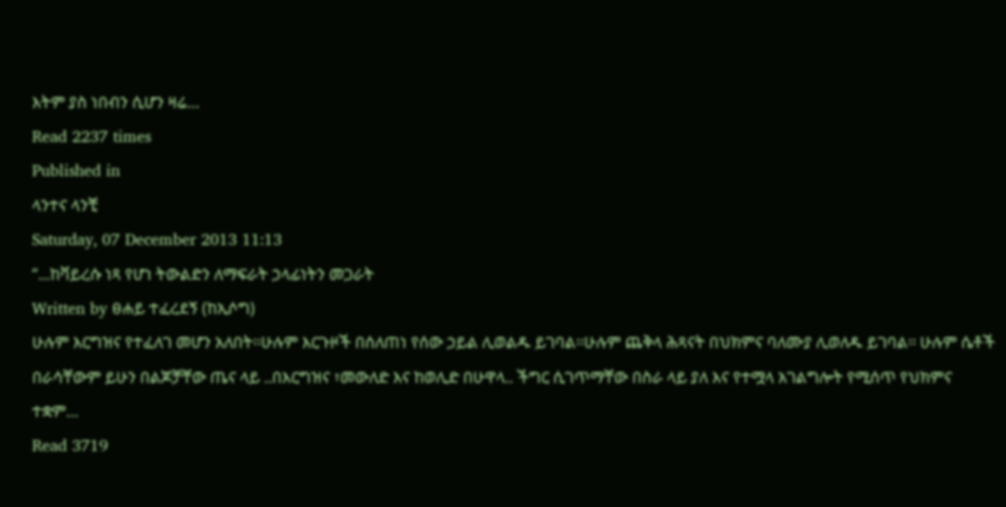እትም ያስ ነበብን ሲሆን ዛሬ…
Read 2237 times
Published in
ላንተና ላንቺ
Saturday, 07 December 2013 11:13
“...ከቫይረሱ ነጻ የሆነ ትውልድን ለማፍራት ኃላፊነትን መጋራት
Written by ፀሐይ ተፈረደኝ (ከኢሶግ)
ሁሉም እርግዝና የተፈለገ መሆን አለበት፡፡ሁሉም እርጉዞች በሰለጠነ የሰው ኃይል ሊወልዱ ይገባል፡፡ሁሉም ጨቅላ ሕጻናት በህክምና ባለሙያ ሊወለዱ ይገባል፡፡ ሁሉም ሴቶች በራሳቸውም ይሁን በልጆቻቸው ጤና ላይ ..በእርግዝና ፣መውለድ እና ከወሊድ በሁዋላ.. ችግር ሲገጥማቸው በስራ ላይ ያለ እና የተሟላ አገልግሎት የሚሰጥ የህክምና ተቋም…
Read 3719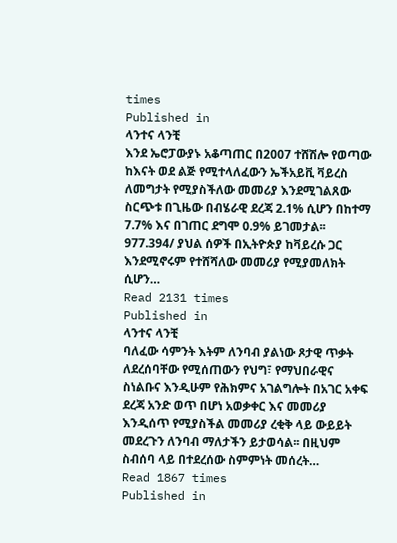times
Published in
ላንተና ላንቺ
እንደ ኤሮፓውያኑ አቆጣጠር በ2007 ተሸሽሎ የወጣው ከእናት ወደ ልጅ የሚተላለፈውን ኤችአይቪ ቫይረስ ለመግታት የሚያስችለው መመሪያ እንደሚገልጸው ስርጭቱ በጊዜው በብሄራዊ ደረጃ 2.1% ሲሆን በከተማ 7.7% እና በገጠር ደግሞ 0.9% ይገመታል፡፡ 977.394/ ያህል ሰዎች በኢትዮጵያ ከቫይረሱ ጋር እንደሚኖሩም የተሸሻለው መመሪያ የሚያመለክት ሲሆን…
Read 2131 times
Published in
ላንተና ላንቺ
ባለፈው ሳምንት እትም ለንባብ ያልነው ጾታዊ ጥቃት ለደረሰባቸው የሚሰጠውን የህግ፣ የማህበራዊና ስነልቡና እንዲሁም የሕክምና አገልግሎት በአገር አቀፍ ደረጃ አንድ ወጥ በሆነ አወቃቀር እና መመሪያ እንዲሰጥ የሚያስችል መመሪያ ረቂቅ ላይ ውይይት መደረጉን ለንባብ ማለታችን ይታወሳል፡፡ በዚህም ስብሰባ ላይ በተደረሰው ስምምነት መሰረት…
Read 1867 times
Published in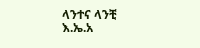ላንተና ላንቺ
እ.ኤ.አ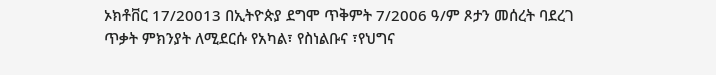ኦክቶቨር 17/20013 በኢትዮጵያ ደግሞ ጥቅምት 7/2006 ዓ/ም ጾታን መሰረት ባደረገ ጥቃት ምክንያት ለሚደርሱ የአካል፣ የስነልቡና ፣የህግና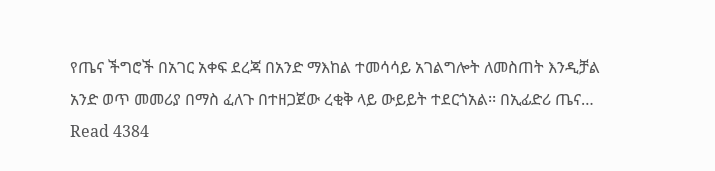የጤና ችግሮች በአገር አቀፍ ደረጃ በአንድ ማእከል ተመሳሳይ አገልግሎት ለመስጠት እንዲቻል አንድ ወጥ መመሪያ በማስ ፈለጉ በተዘጋጀው ረቂቅ ላይ ውይይት ተደርጎአል፡፡ በኢፊድሪ ጤና…
Read 4384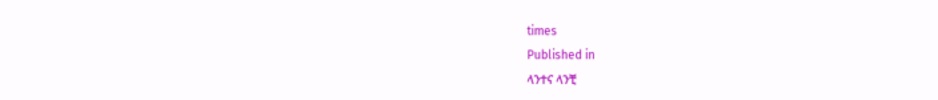times
Published in
ላንተና ላንቺ